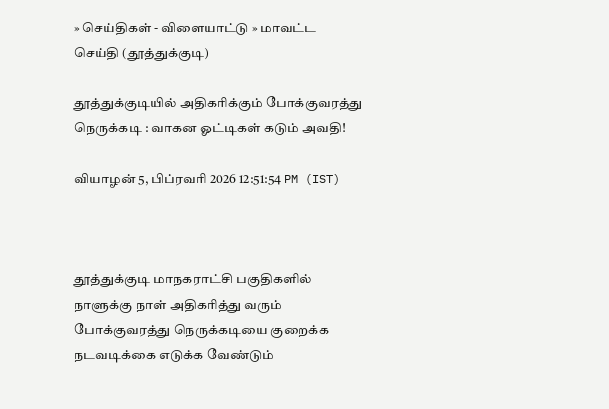» செய்திகள் - விளையாட்டு » மாவட்ட செய்தி (தூத்துக்குடி)

தூத்துக்குடியில் அதிகரிக்கும் போக்குவரத்து நெருக்கடி : வாகன ஓட்டிகள் கடும் அவதி!

வியாழன் 5, பிப்ரவரி 2026 12:51:54 PM (IST)



தூத்துக்குடி மாநகராட்சி பகுதிகளில் நாளுக்கு நாள் அதிகரித்து வரும் போக்குவரத்து நெருக்கடியை குறைக்க நடவடிக்கை எடுக்க வேண்டும்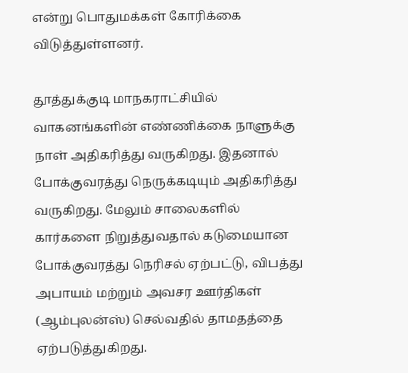என்று பொதுமக்கள் கோரிக்கை விடுத்துள்ளனர்.

தூத்துக்குடி மாநகராட்சியில் வாகனங்களின் எண்ணிக்கை நாளுக்கு நாள் அதிகரித்து வருகிறது. இதனால் போக்குவரத்து நெருக்கடியும் அதிகரித்து வருகிறது. மேலும் சாலைகளில் கார்களை நிறுத்துவதால் கடுமையான போக்குவரத்து நெரிசல் ஏற்பட்டு, விபத்து அபாயம் மற்றும் அவசர ஊர்திகள் (ஆம்புலன்ஸ்) செல்வதில் தாமதத்தை ஏற்படுத்துகிறது.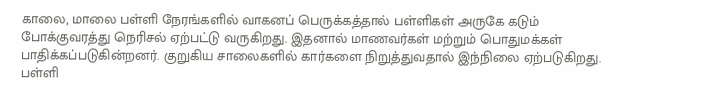காலை, மாலை பள்ளி நேரங்களில் வாகனப் பெருக்கத்தால் பள்ளிகள் அருகே கடும் போக்குவரத்து நெரிசல் ஏற்பட்டு வருகிறது. இதனால் மாணவர்கள் மற்றும் பொதுமக்கள் பாதிக்கப்படுகின்றனர். குறுகிய சாலைகளில் கார்களை நிறுத்துவதால் இந்நிலை ஏற்படுகிறது. பள்ளி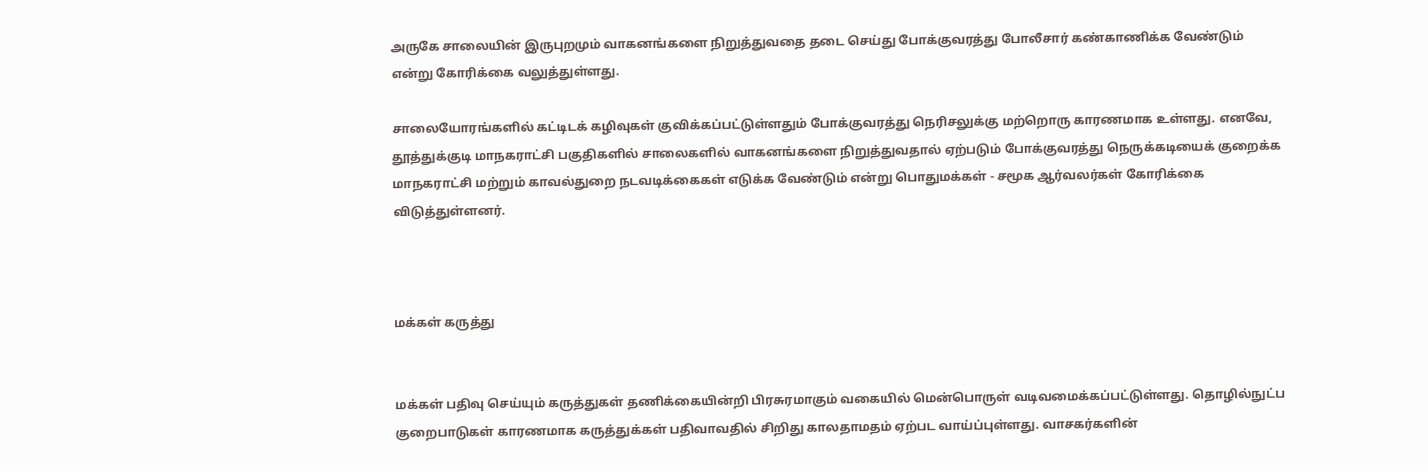அருகே சாலையின் இருபுறமும் வாகனங்களை நிறுத்துவதை தடை செய்து போக்குவரத்து போலீசார் கண்காணிக்க வேண்டும் என்று கோரிக்கை வலுத்துள்ளது.

சாலையோரங்களில் கட்டிடக் கழிவுகள் குவிக்கப்பட்டுள்ளதும் போக்குவரத்து நெரிசலுக்கு மற்றொரு காரணமாக உள்ளது. எனவே, தூத்துக்குடி மாநகராட்சி பகுதிகளில் சாலைகளில் வாகனங்களை நிறுத்துவதால் ஏற்படும் போக்குவரத்து நெருக்கடியைக் குறைக்க மாநகராட்சி மற்றும் காவல்துறை நடவடிக்கைகள் எடுக்க வேண்டும் என்று பொதுமக்கள் - சமூக ஆர்வலர்கள் கோரிக்கை விடுத்துள்ளனர்.



மக்கள் கருத்து


மக்கள் பதிவு செய்யும் கருத்துகள் தணிக்கையின்றி பிரசுரமாகும் வகையில் மென்பொருள் வடிவமைக்கப்பட்டுள்ளது. தொழில்நுட்ப குறைபாடுகள் காரணமாக கருத்துக்கள் பதிவாவதில் சிறிது காலதாமதம் ஏற்பட வாய்ப்புள்ளது. வாசகர்களின்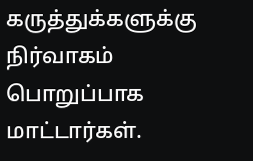கருத்துக்களுக்கு நிர்வாகம் பொறுப்பாக மாட்டார்கள்.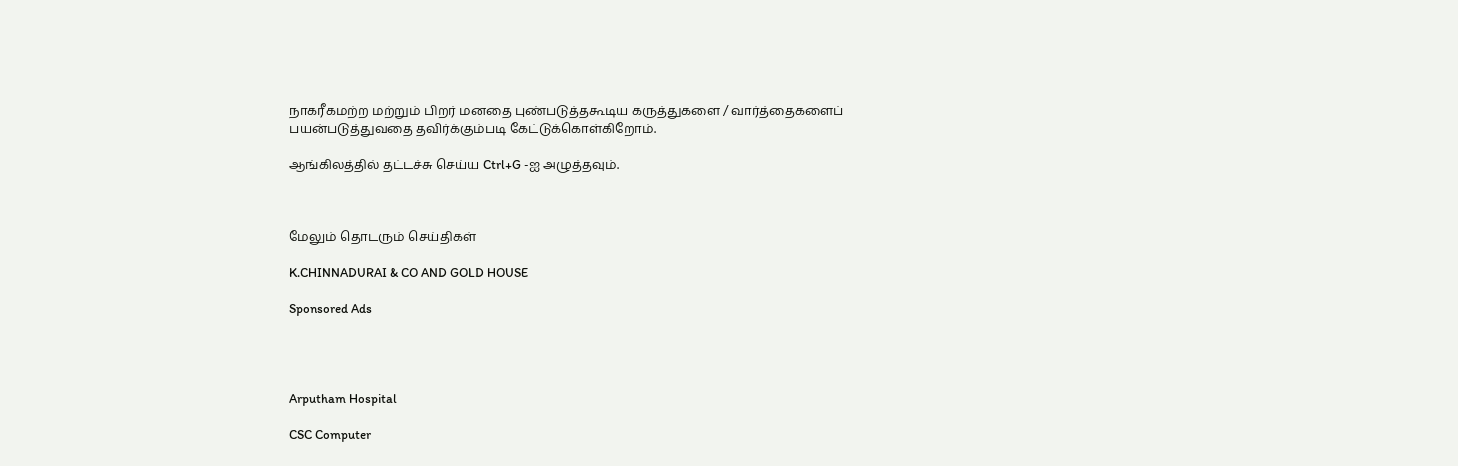நாகரீகமற்ற மற்றும் பிறர் மனதை புண்படுத்தகூடிய கருத்துகளை / வார்த்தைகளைப் பயன்படுத்துவதை தவிர்க்கும்படி கேட்டுக்கொள்கிறோம்.

ஆங்கிலத்தில் தட்டச்சு செய்ய Ctrl+G -ஐ அழுத்தவும்.



மேலும் தொடரும் செய்திகள்

K.CHINNADURAI & CO AND GOLD HOUSE

Sponsored Ads




Arputham Hospital

CSC Computer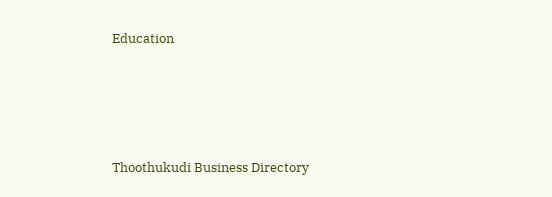Education





Thoothukudi Business Directory